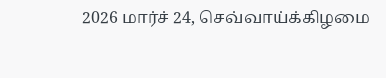2026 மார்ச் 24, செவ்வாய்க்கிழமை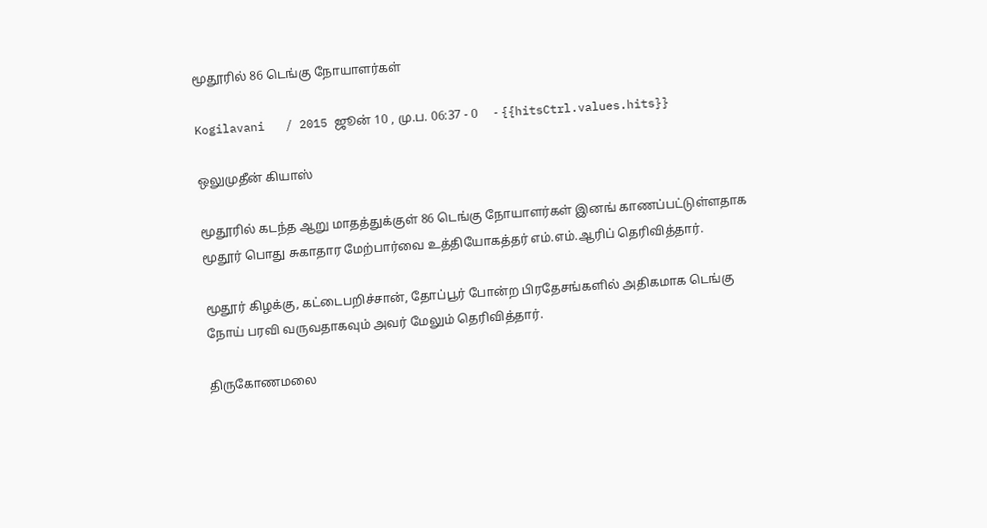மூதூரில் 86 டெங்கு நோயாளர்கள்

Kogilavani   / 2015 ஜூன் 10 , மு.ப. 06:37 - 0     - {{hitsCtrl.values.hits}}

ஒலுமுதீன் கியாஸ்

மூதூரில் கடந்த ஆறு மாதத்துக்குள் 86 டெங்கு நோயாளர்கள் இனங் காணப்பட்டுள்ளதாக மூதூர் பொது சுகாதார மேற்பார்வை உத்தியோகத்தர் எம்.எம்.ஆரிப் தெரிவித்தார்.

மூதூர் கிழக்கு, கட்டைபறிச்சான், தோப்பூர் போன்ற பிரதேசங்களில் அதிகமாக டெங்கு நோய் பரவி வருவதாகவும் அவர் மேலும் தெரிவித்தார்.

திருகோணமலை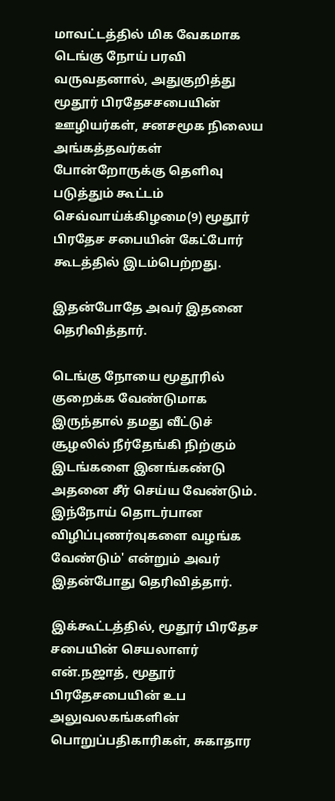மாவட்டத்தில் மிக வேகமாக டெங்கு நோய் பரவி வருவதனால், அதுகுறித்து மூதூர் பிரதேசசபையின் ஊழியர்கள், சனசமூக நிலைய அங்கத்தவர்கள் போன்றோருக்கு தெளிவு படுத்தும் கூட்டம் செவ்வாய்க்கிழமை(9) மூதூர் பிரதேச சபையின் கேட்போர் கூடத்தில் இடம்பெற்றது.

இதன்போதே அவர் இதனை தெரிவித்தார்.

டெங்கு நோயை மூதூரில் குறைக்க வேண்டுமாக இருந்தால் தமது வீட்டுச் சூழலில் நீர்தேங்கி நிற்கும் இடங்களை இனங்கண்டு அதனை சீர் செய்ய வேண்டும். இந்நோய் தொடர்பான விழிப்புணர்வுகளை வழங்க வேண்டும்' என்றும் அவர் இதன்போது தெரிவித்தார்.

இக்கூட்டத்தில், மூதூர் பிரதேச சபையின் செயலாளர் என்.நஜாத், மூதூர் பிரதேசபையின் உப அலுவலகங்களின் பொறுப்பதிகாரிகள், சுகாதார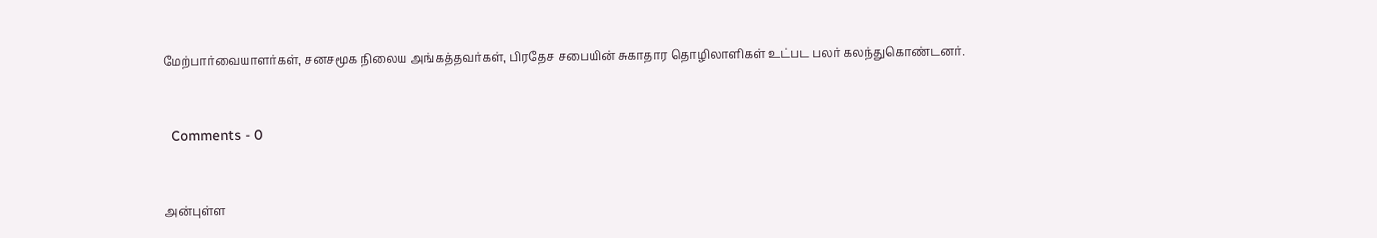மேற்பார்வையாளர்கள், சனசமூக நிலைய அங்கத்தவர்கள், பிரதேச சபையின் சுகாதார தொழிலாளிகள் உட்பட பலர் கலந்துகொண்டனர்.


  Comments - 0


அன்புள்ள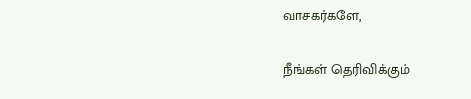வாசகர்களே,

நீங்கள் தெரிவிக்கும்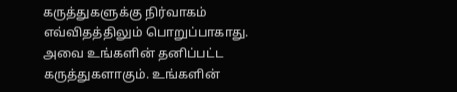கருத்துகளுக்கு நிர்வாகம் எவ்விதத்திலும் பொறுப்பாகாது. அவை உங்களின் தனிப்பட்ட கருத்துகளாகும். உங்களின்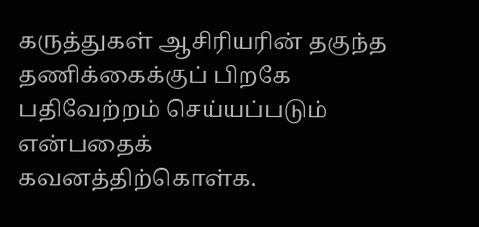கருத்துகள் ஆசிரியரின் தகுந்த தணிக்கைக்குப் பிறகே பதிவேற்றம் செய்யப்படும் என்பதைக் கவனத்திற்கொள்க.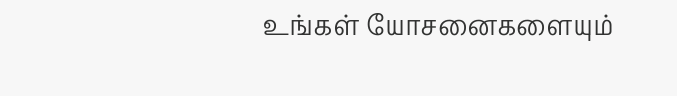உங்கள் யோசனைகளையும்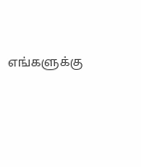எங்களுக்கு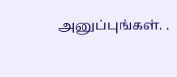அனுப்புங்கள். .